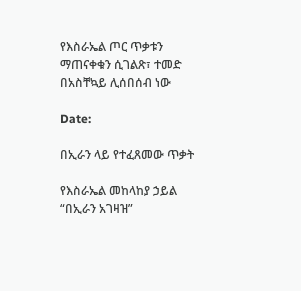የእስራኤል ጦር ጥቃቱን ማጠናቀቁን ሲገልጽ፣ ተመድ በአስቸኳይ ሊሰበሰብ ነው

Date:

በኢራን ላይ የተፈጸመው ጥቃት

የእስራኤል መከላከያ ኃይል “በኢራን አገዛዝ”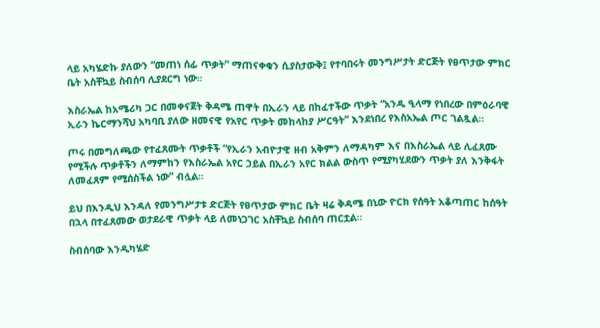ላይ አካሄድኩ ያለውን “መጠነ ሰፊ ጥቃት” ማጠናቀቁን ሲያስታውቅ፤ የተባበሩት መንግሥታት ድርጅት የፀጥታው ምክር ቤት አስቸኳይ ስብሰባ ሊያደርግ ነው።

እስራኤል ከአሜሪካ ጋር በመቀናጀት ቅዳሜ ጠዋት በኢራን ላይ በከፈተችው ጥቃት “አንዱ ዒላማ የነበረው በምዕራባዊ ኢራን ኬርማንሻህ አካባቢ ያለው ዘመናዊ የአየር ጥቃት መከላከያ ሥርዓት” እንደነበረ የእስአኤል ጦር ገልጿል።

ጦሩ በመግለጫው የተፈጸሙት ጥቃቶች “የኢራን አብዮታዊ ዘብ አቅምን ለማዳካም እና በእስራኤል ላይ ሊፈጸሙ የሚችሉ ጥቃቶችን ለማምከን የእስራኤል አየር ኃይል በኢራን አየር ክልል ውስጥ የሚያካሂደውን ጥቃት ያለ እንቅፋት ለመፈጸም የሚሰስችል ነው” ብሏል።

ይህ በእንዲህ እንዳለ የመንግሥታቱ ድርጅት የፀጥታው ምክር ቤት ዛሬ ቅዳሜ በኒው ዮርክ የሰዓት አቆጣጠር ከሰዓት በኋላ በተፈጸመው ወታደራዊ ጥቃት ላይ ለመነጋገር አስቸኳይ ስብሰባ ጠርቷል።

ስብሰባው እንዲካሄድ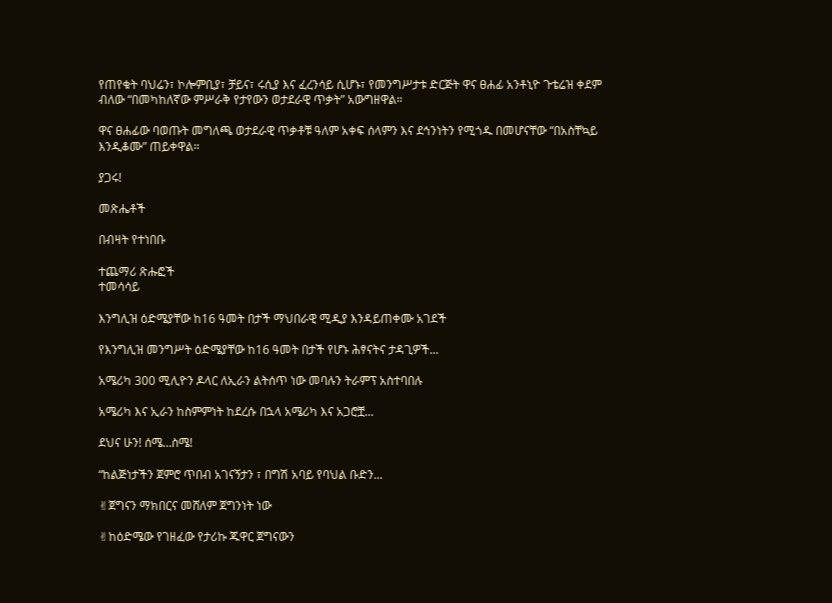የጠየቁት ባህሬን፣ ኮሎምቢያ፣ ቻይና፣ ሩሲያ እና ፈረንሳይ ሲሆኑ፣ የመንግሥታቱ ድርጅት ዋና ፀሐፊ አንቶኒዮ ጉቴሬዝ ቀደም ብለው “በመካከለኛው ምሥራቅ የታየውን ወታደራዊ ጥቃት” አውግዘዋል።

ዋና ፀሐፊው ባወጡት መግለጫ ወታደራዊ ጥቃቶቹ ዓለም አቀፍ ሰላምን እና ደኅንነትን የሚጎዱ በመሆናቸው “በአስቸኳይ እንዲቆሙ” ጠይቀዋል።

ያጋሩ!

መጽሔቶች

በብዛት የተነበቡ

ተጨማሪ ጽሑፎች
ተመሳሳይ

እንግሊዝ ዕድሜያቸው ከ16 ዓመት በታች ማህበራዊ ሚዲያ እንዳይጠቀሙ አገደች

የእንግሊዝ መንግሥት ዕድሜያቸው ከ16 ዓመት በታች የሆኑ ሕፃናትና ታዳጊዎች...

አሜሪካ 300 ሚሊዮን ዶላር ለኢራን ልትሰጥ ነው መባሉን ትራምፕ አስተባበሉ

አሜሪካ እና ኢራን ከስምምነት ከደረሱ በኋላ አሜሪካ እና አጋሮቿ...

ደህና ሁን! ሰሜ…ስሜ!

“ከልጅነታችን ጀምሮ ጥበብ አገናኝታን ፣ በግሽ አባይ የባህል ቡድን...

✌ጀግናን ማክበርና መሸለም ጀግንነት ነው

✌ከዕድሜው የገዘፈው የታሪኩ ጁዋር ጀግናውን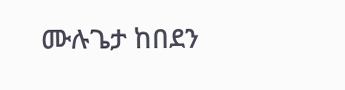ሙሉጌታ ከበደን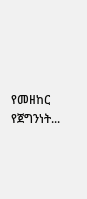የመዘከር የጀግንነት...